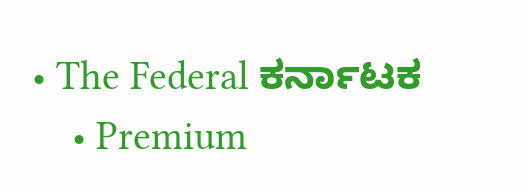• The Federal ಕರ್ನಾಟಕ
    • Premium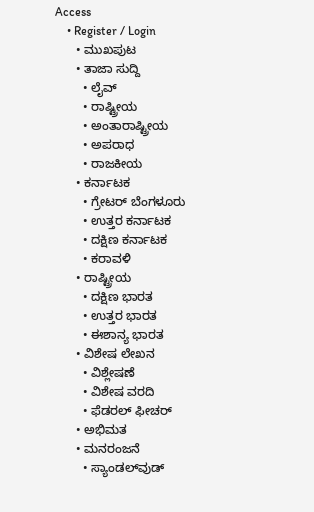Access
    • Register / Login
      • ಮುಖಪುಟ
      • ತಾಜಾ ಸುದ್ದಿ
        • ಲೈವ್‌
        • ರಾಷ್ಟ್ರೀಯ
        • ಅಂತಾರಾಷ್ಟ್ರೀಯ
        • ಅಪರಾಧ
        • ರಾಜಕೀಯ
      • ಕರ್ನಾಟಕ
        • ಗ್ರೇಟರ್ ಬೆಂಗಳೂರು
        • ಉತ್ತರ ಕರ್ನಾಟಕ
        • ದಕ್ಷಿಣ ಕರ್ನಾಟಕ
        • ಕರಾವಳಿ
      • ರಾಷ್ಟ್ರೀಯ
        • ದಕ್ಷಿಣ ಭಾರತ
        • ಉತ್ತರ ಭಾರತ
        • ಈಶಾನ್ಯ ಭಾರತ
      • ವಿಶೇಷ ಲೇಖನ
        • ವಿಶ್ಲೇಷಣೆ
        • ವಿಶೇಷ ವರದಿ
        • ಫೆಡರಲ್ ಫೀಚರ್
      • ಅಭಿಮತ
      • ಮನರಂಜನೆ
        • ಸ್ಯಾಂಡಲ್‌ವುಡ್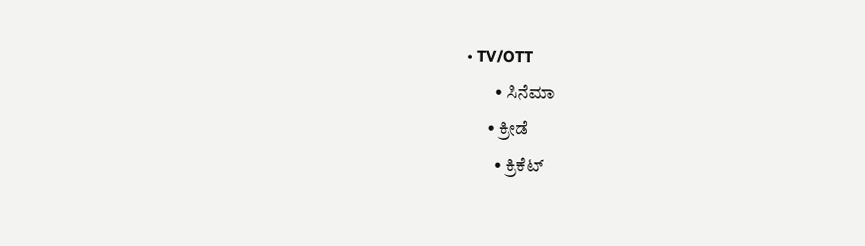• TV/OTT
        • ಸಿನೆಮಾ
      • ಕ್ರೀಡೆ
        • ಕ್ರಿಕೆಟ್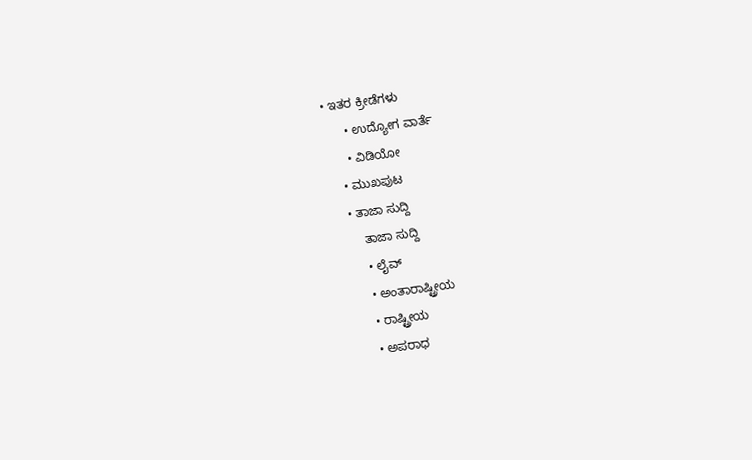• ಇತರ ಕ್ರೀಡೆಗಳು
      • ಉದ್ಯೋಗ ವಾರ್ತೆ
      • ವಿಡಿಯೋ
    • ಮುಖಪುಟ
    • ತಾಜಾ ಸುದ್ದಿ
        ತಾಜಾ ಸುದ್ದಿ
        • ಲೈವ್‌
        • ಅಂತಾರಾಷ್ಟ್ರೀಯ
        • ರಾಷ್ಟ್ರೀಯ
        • ಅಪರಾಧ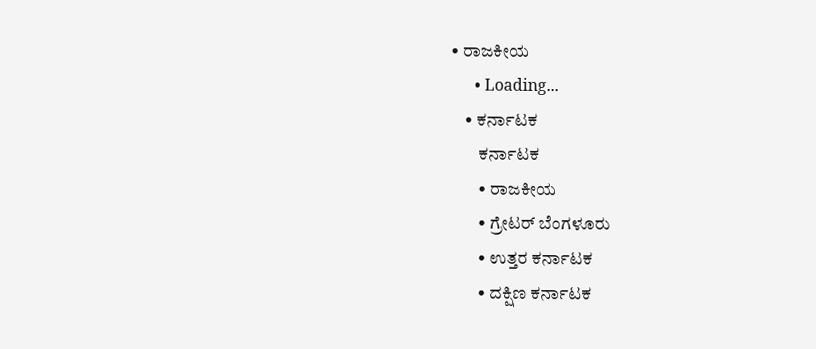• ರಾಜಕೀಯ
      • Loading...
    • ಕರ್ನಾಟಕ
        ಕರ್ನಾಟಕ
        • ರಾಜಕೀಯ
        • ಗ್ರೇಟರ್ ಬೆಂಗಳೂರು
        • ಉತ್ತರ ಕರ್ನಾಟಕ
        • ದಕ್ಷಿಣ ಕರ್ನಾಟಕ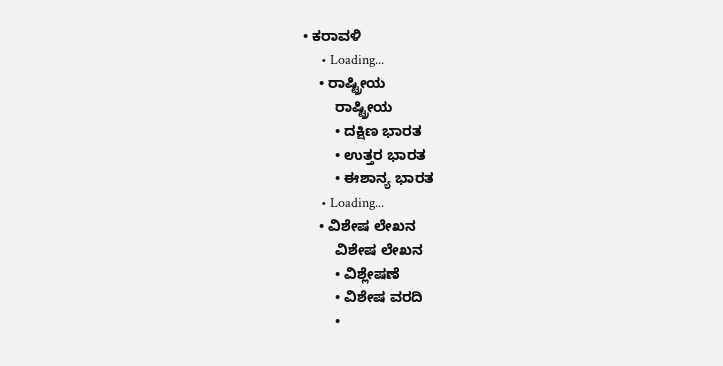• ಕರಾವಳಿ
      • Loading...
    • ರಾಷ್ಟ್ರೀಯ
        ರಾಷ್ಟ್ರೀಯ
        • ದಕ್ಷಿಣ ಭಾರತ
        • ಉತ್ತರ ಭಾರತ
        • ಈಶಾನ್ಯ ಭಾರತ
      • Loading...
    • ವಿಶೇಷ ಲೇಖನ
        ವಿಶೇಷ ಲೇಖನ
        • ವಿಶ್ಲೇಷಣೆ
        • ವಿಶೇಷ ವರದಿ
        •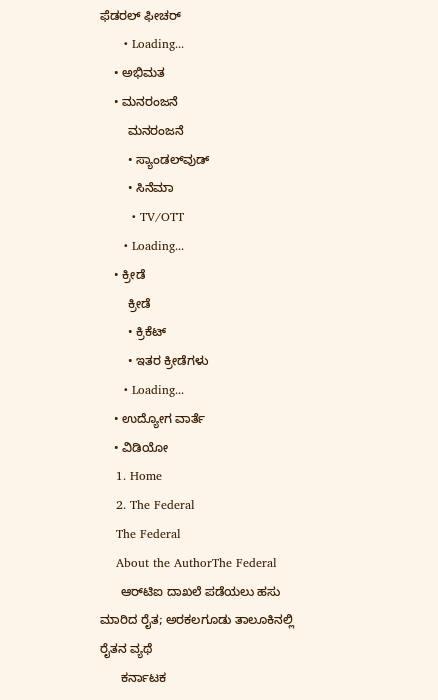ಫೆಡರಲ್ ಫೀಚರ್
      • Loading...
    • ಅಭಿಮತ
    • ಮನರಂಜನೆ
        ಮನರಂಜನೆ
        • ಸ್ಯಾಂಡಲ್‌ವುಡ್
        • ಸಿನೆಮಾ
        • TV/OTT
      • Loading...
    • ಕ್ರೀಡೆ
        ಕ್ರೀಡೆ
        • ಕ್ರಿಕೆಟ್
        • ಇತರ ಕ್ರೀಡೆಗಳು
      • Loading...
    • ಉದ್ಯೋಗ ವಾರ್ತೆ
    • ವಿಡಿಯೋ
    1. Home
    2. The Federal
    The Federal
    About the AuthorThe Federal
      ಆರ್‌ಟಿಐ ದಾಖಲೆ ಪಡೆಯಲು ಹಸು ಮಾರಿದ ರೈತ; ಅರಕಲಗೂಡು ತಾಲೂಕಿನಲ್ಲಿ ರೈತನ ವ್ಯಥೆ
      ಕರ್ನಾಟಕ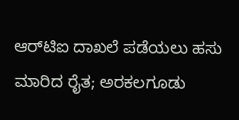ಆರ್‌ಟಿಐ ದಾಖಲೆ ಪಡೆಯಲು ಹಸು ಮಾರಿದ ರೈತ; ಅರಕಲಗೂಡು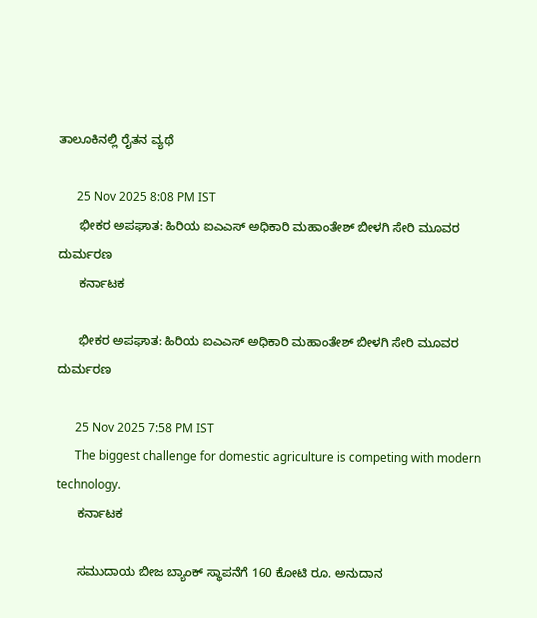ತಾಲೂಕಿನಲ್ಲಿ ರೈತನ ವ್ಯಥೆ

      25 Nov 2025 8:08 PM IST
      ಭೀಕರ ಅಪಘಾತ: ಹಿರಿಯ ಐಎಎಸ್ ಅಧಿಕಾರಿ ಮಹಾಂತೇಶ್ ಬೀಳಗಿ ಸೇರಿ ಮೂವರ ದುರ್ಮರಣ
      ಕರ್ನಾಟಕ

      ಭೀಕರ ಅಪಘಾತ: ಹಿರಿಯ ಐಎಎಸ್ ಅಧಿಕಾರಿ ಮಹಾಂತೇಶ್ ಬೀಳಗಿ ಸೇರಿ ಮೂವರ ದುರ್ಮರಣ

      25 Nov 2025 7:58 PM IST
      The biggest challenge for domestic agriculture is competing with modern technology.
      ಕರ್ನಾಟಕ

      ಸಮುದಾಯ ಬೀಜ ಬ್ಯಾಂಕ್ ಸ್ಥಾಪನೆಗೆ 160 ಕೋಟಿ ರೂ. ಅನುದಾನ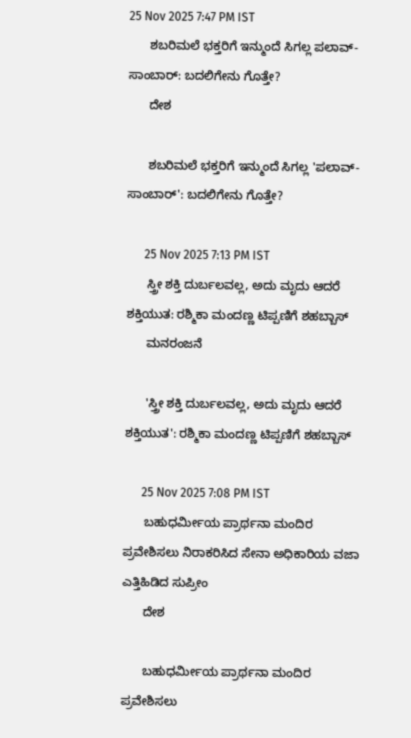25 Nov 2025 7:47 PM IST
      ಶಬರಿಮಲೆ ಭಕ್ತರಿಗೆ ಇನ್ಮುಂದೆ ಸಿಗಲ್ಲ ಪಲಾವ್-ಸಾಂಬಾರ್: ಬದಲಿಗೇನು ಗೊತ್ತೇ?
      ದೇಶ

      ಶಬರಿಮಲೆ ಭಕ್ತರಿಗೆ ಇನ್ಮುಂದೆ ಸಿಗಲ್ಲ 'ಪಲಾವ್-ಸಾಂಬಾರ್': ಬದಲಿಗೇನು ಗೊತ್ತೇ?

      25 Nov 2025 7:13 PM IST
      ಸ್ತ್ರೀ ಶಕ್ತಿ ದುರ್ಬಲವಲ್ಲ, ಅದು ಮೃದು ಆದರೆ ಶಕ್ತಿಯುತ: ರಶ್ಮಿಕಾ ಮಂದಣ್ಣ ಟಿಪ್ಪಣಿಗೆ ಶಹಬ್ಬಾಸ್
      ಮನರಂಜನೆ

      'ಸ್ತ್ರೀ ಶಕ್ತಿ ದುರ್ಬಲವಲ್ಲ, ಅದು ಮೃದು ಆದರೆ ಶಕ್ತಿಯುತ': ರಶ್ಮಿಕಾ ಮಂದಣ್ಣ ಟಿಪ್ಪಣಿಗೆ ಶಹಬ್ಬಾಸ್

      25 Nov 2025 7:08 PM IST
      ಬಹುಧರ್ಮೀಯ ಪ್ರಾರ್ಥನಾ ಮಂದಿರ ಪ್ರವೇಶಿಸಲು ನಿರಾಕರಿಸಿದ ಸೇನಾ ಅಧಿಕಾರಿಯ ವಜಾ ಎತ್ತಿಹಿಡಿದ ಸುಪ್ರೀಂ
      ದೇಶ

      ಬಹುಧರ್ಮೀಯ ಪ್ರಾರ್ಥನಾ ಮಂದಿರ ಪ್ರವೇಶಿಸಲು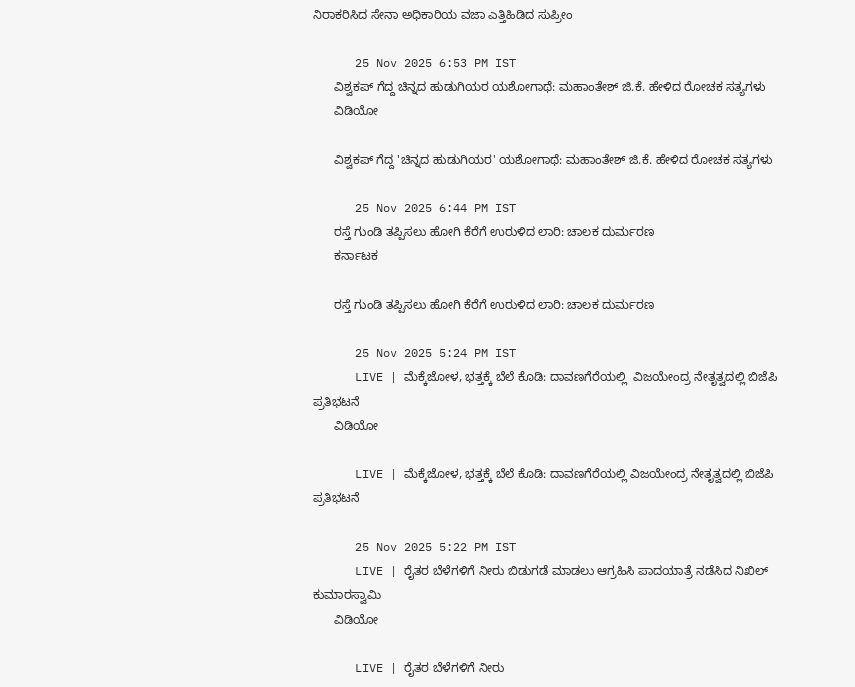ನಿರಾಕರಿಸಿದ ಸೇನಾ ಅಧಿಕಾರಿಯ ವಜಾ ಎತ್ತಿಹಿಡಿದ ಸುಪ್ರೀಂ

      25 Nov 2025 6:53 PM IST
      ವಿಶ್ವಕಪ್ ಗೆದ್ದ ಚಿನ್ನದ ಹುಡುಗಿಯರ ಯಶೋಗಾಥೆ: ಮಹಾಂತೇಶ್ ಜಿ.ಕೆ. ಹೇಳಿದ ರೋಚಕ ಸತ್ಯಗಳು
      ವಿಡಿಯೋ

      ವಿಶ್ವಕಪ್ ಗೆದ್ದ 'ಚಿನ್ನದ ಹುಡುಗಿಯರ' ಯಶೋಗಾಥೆ: ಮಹಾಂತೇಶ್ ಜಿ.ಕೆ. ಹೇಳಿದ ರೋಚಕ ಸತ್ಯಗಳು

      25 Nov 2025 6:44 PM IST
      ರಸ್ತೆ ಗುಂಡಿ ತಪ್ಪಿಸಲು ಹೋಗಿ ಕೆರೆಗೆ ಉರುಳಿದ ಲಾರಿ: ಚಾಲಕ ದುರ್ಮರಣ
      ಕರ್ನಾಟಕ

      ರಸ್ತೆ ಗುಂಡಿ ತಪ್ಪಿಸಲು ಹೋಗಿ ಕೆರೆಗೆ ಉರುಳಿದ ಲಾರಿ: ಚಾಲಕ ದುರ್ಮರಣ

      25 Nov 2025 5:24 PM IST
      LIVE | ಮೆಕ್ಕೆಜೋಳ, ಭತ್ತಕ್ಕೆ ಬೆಲೆ ಕೊಡಿ: ದಾವಣಗೆರೆಯಲ್ಲಿ  ವಿಜಯೇಂದ್ರ ನೇತೃತ್ವದಲ್ಲಿ ಬಿಜೆಪಿ ಪ್ರತಿಭಟನೆ
      ವಿಡಿಯೋ

      LIVE | ಮೆಕ್ಕೆಜೋಳ, ಭತ್ತಕ್ಕೆ ಬೆಲೆ ಕೊಡಿ: ದಾವಣಗೆರೆಯಲ್ಲಿ ವಿಜಯೇಂದ್ರ ನೇತೃತ್ವದಲ್ಲಿ ಬಿಜೆಪಿ ಪ್ರತಿಭಟನೆ

      25 Nov 2025 5:22 PM IST
      LIVE | ರೈತರ ಬೆಳೆಗಳಿಗೆ ನೀರು ಬಿಡುಗಡೆ ಮಾಡಲು ಆಗ್ರಹಿಸಿ ಪಾದಯಾತ್ರೆ ನಡೆಸಿದ ನಿಖಿಲ್ ಕುಮಾರಸ್ವಾಮಿ
      ವಿಡಿಯೋ

      LIVE | ರೈತರ ಬೆಳೆಗಳಿಗೆ ನೀರು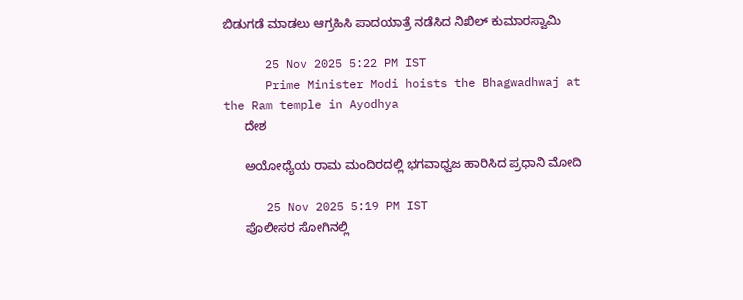ಬಿಡುಗಡೆ ಮಾಡಲು ಆಗ್ರಹಿಸಿ ಪಾದಯಾತ್ರೆ ನಡೆಸಿದ ನಿಖಿಲ್ ಕುಮಾರಸ್ವಾಮಿ

      25 Nov 2025 5:22 PM IST
      Prime Minister Modi hoists the Bhagwadhwaj at the Ram temple in Ayodhya
      ದೇಶ

      ಅಯೋಧ್ಯೆಯ ರಾಮ ಮಂದಿರದಲ್ಲಿ ಭಗವಾಧ್ವಜ ಹಾರಿಸಿದ ಪ್ರಧಾನಿ ಮೋದಿ

      25 Nov 2025 5:19 PM IST
      ಪೊಲೀಸರ ಸೋಗಿನಲ್ಲಿ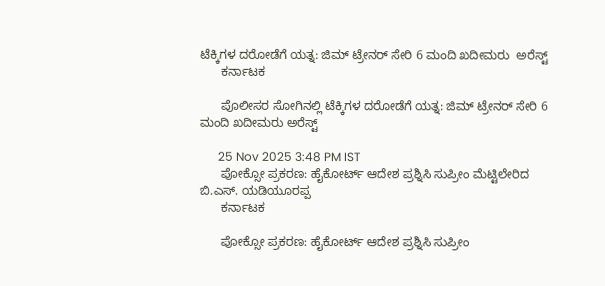ಟೆಕ್ಕಿಗಳ ದರೋಡೆಗೆ ಯತ್ನ: ಜಿಮ್ ಟ್ರೇನರ್ ಸೇರಿ 6 ಮಂದಿ ಖದೀಮರು  ಅರೆಸ್ಟ್
      ಕರ್ನಾಟಕ

      ಪೊಲೀಸರ ಸೋಗಿನಲ್ಲಿ ಟೆಕ್ಕಿಗಳ ದರೋಡೆಗೆ ಯತ್ನ: ಜಿಮ್ ಟ್ರೇನರ್ ಸೇರಿ 6 ಮಂದಿ ಖದೀಮರು ಅರೆಸ್ಟ್

      25 Nov 2025 3:48 PM IST
      ಪೋಕ್ಸೋ ಪ್ರಕರಣ: ಹೈಕೋರ್ಟ್ ಆದೇಶ ಪ್ರಶ್ನಿಸಿ ಸುಪ್ರೀಂ ಮೆಟ್ಟಿಲೇರಿದ ಬಿ.ಎಸ್. ಯಡಿಯೂರಪ್ಪ
      ಕರ್ನಾಟಕ

      ಪೋಕ್ಸೋ ಪ್ರಕರಣ: ಹೈಕೋರ್ಟ್ ಆದೇಶ ಪ್ರಶ್ನಿಸಿ ಸುಪ್ರೀಂ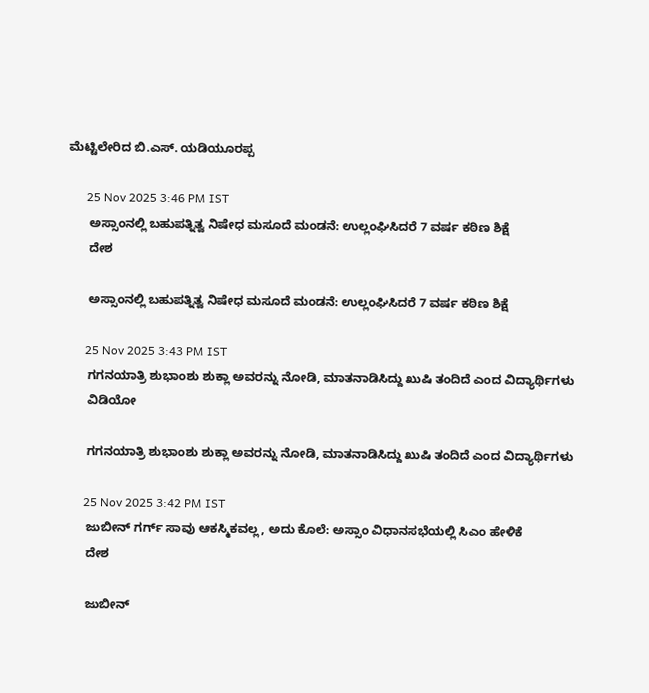ಮೆಟ್ಟಿಲೇರಿದ ಬಿ.ಎಸ್. ಯಡಿಯೂರಪ್ಪ

      25 Nov 2025 3:46 PM IST
      ಅಸ್ಸಾಂನಲ್ಲಿ ಬಹುಪತ್ನಿತ್ವ ನಿಷೇಧ ಮಸೂದೆ ಮಂಡನೆ: ಉಲ್ಲಂಘಿಸಿದರೆ 7 ವರ್ಷ ಕಠಿಣ ಶಿಕ್ಷೆ
      ದೇಶ

      ಅಸ್ಸಾಂನಲ್ಲಿ ಬಹುಪತ್ನಿತ್ವ ನಿಷೇಧ ಮಸೂದೆ ಮಂಡನೆ: ಉಲ್ಲಂಘಿಸಿದರೆ 7 ವರ್ಷ ಕಠಿಣ ಶಿಕ್ಷೆ

      25 Nov 2025 3:43 PM IST
      ಗಗನಯಾತ್ರಿ ಶುಭಾಂಶು ಶುಕ್ಲಾ ಅವರನ್ನು ನೋಡಿ, ಮಾತನಾಡಿಸಿದ್ದು ಖುಷಿ ತಂದಿದೆ ಎಂದ ವಿದ್ಯಾರ್ಥಿಗಳು
      ವಿಡಿಯೋ

      ಗಗನಯಾತ್ರಿ ಶುಭಾಂಶು ಶುಕ್ಲಾ ಅವರನ್ನು ನೋಡಿ, ಮಾತನಾಡಿಸಿದ್ದು ಖುಷಿ ತಂದಿದೆ ಎಂದ ವಿದ್ಯಾರ್ಥಿಗಳು

      25 Nov 2025 3:42 PM IST
      ಜುಬೀನ್ ಗರ್ಗ್ ಸಾವು ಆಕಸ್ಮಿಕವಲ್ಲ, ಅದು ಕೊಲೆ: ಅಸ್ಸಾಂ ವಿಧಾನಸಭೆಯಲ್ಲಿ ಸಿಎಂ ಹೇಳಿಕೆ
      ದೇಶ

      ಜುಬೀನ್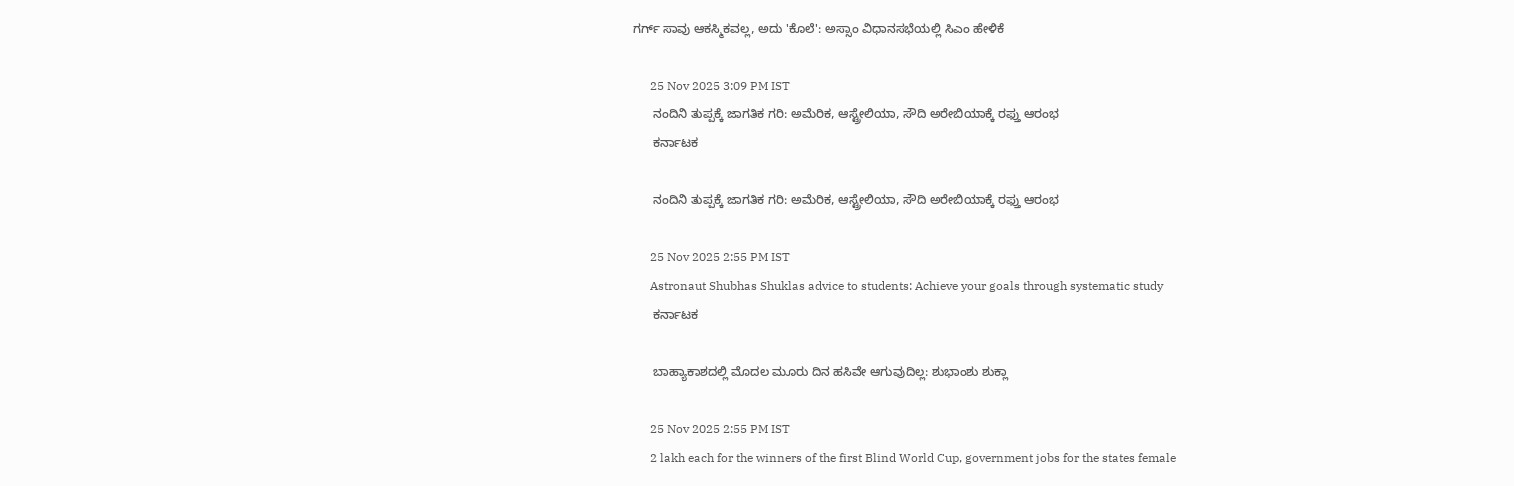ಗರ್ಗ್ ಸಾವು ಆಕಸ್ಮಿಕವಲ್ಲ, ಅದು 'ಕೊಲೆ': ಅಸ್ಸಾಂ ವಿಧಾನಸಭೆಯಲ್ಲಿ ಸಿಎಂ ಹೇಳಿಕೆ

      25 Nov 2025 3:09 PM IST
      ನಂದಿನಿ ತುಪ್ಪಕ್ಕೆ ಜಾಗತಿಕ ಗರಿ: ಅಮೆರಿಕ, ಆಸ್ಟ್ರೇಲಿಯಾ, ಸೌದಿ ಅರೇಬಿಯಾಕ್ಕೆ ರಫ್ತು ಆರಂಭ
      ಕರ್ನಾಟಕ

      ನಂದಿನಿ ತುಪ್ಪಕ್ಕೆ ಜಾಗತಿಕ ಗರಿ: ಅಮೆರಿಕ, ಆಸ್ಟ್ರೇಲಿಯಾ, ಸೌದಿ ಅರೇಬಿಯಾಕ್ಕೆ ರಫ್ತು ಆರಂಭ

      25 Nov 2025 2:55 PM IST
      Astronaut Shubhas Shuklas advice to students: Achieve your goals through systematic study
      ಕರ್ನಾಟಕ

      ಬಾಹ್ಯಾಕಾಶದಲ್ಲಿ ಮೊದಲ ಮೂರು ದಿನ ಹಸಿವೇ ಆಗುವುದಿಲ್ಲ: ಶುಭಾಂಶು ಶುಕ್ಲಾ

      25 Nov 2025 2:55 PM IST
      2 lakh each for the winners of the first Blind World Cup, government jobs for the states female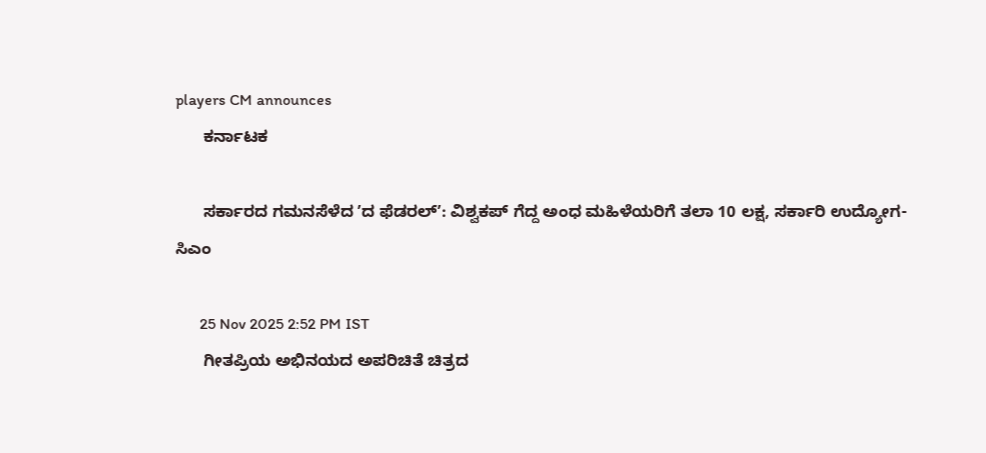players CM announces
      ಕರ್ನಾಟಕ

      ಸರ್ಕಾರದ ಗಮನಸೆಳೆದ ʼದ ಫೆಡರಲ್‌ʼ: ವಿಶ್ವಕಪ್ ಗೆದ್ದ ಅಂಧ ಮಹಿಳೆಯರಿಗೆ ತಲಾ 10 ಲಕ್ಷ, ಸರ್ಕಾರಿ ಉದ್ಯೋಗ- ಸಿಎಂ

      25 Nov 2025 2:52 PM IST
      ಗೀತಪ್ರಿಯ ಅಭಿನಯದ ಅಪರಿಚಿತೆ ಚಿತ್ರದ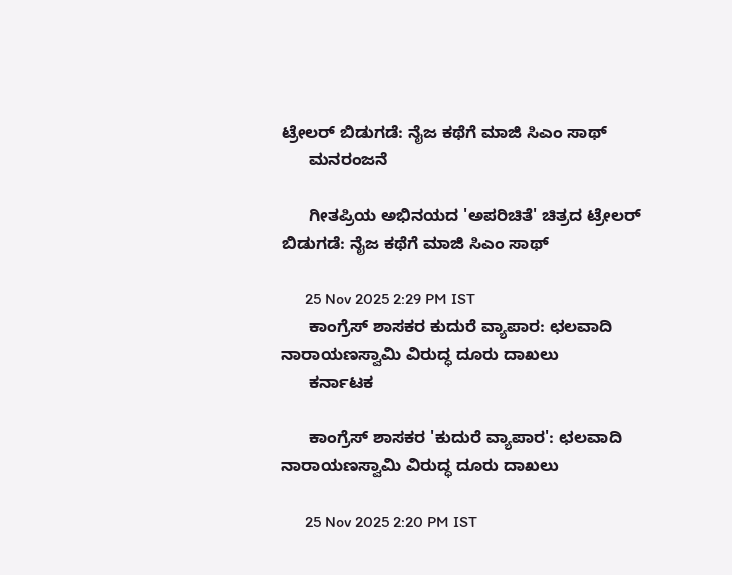ಟ್ರೇಲರ್ ಬಿಡುಗಡೆ: ನೈಜ ಕಥೆಗೆ ಮಾಜಿ ಸಿಎಂ ಸಾಥ್
      ಮನರಂಜನೆ

      ಗೀತಪ್ರಿಯ ಅಭಿನಯದ 'ಅಪರಿಚಿತೆ' ಚಿತ್ರದ ಟ್ರೇಲರ್ ಬಿಡುಗಡೆ: ನೈಜ ಕಥೆಗೆ ಮಾಜಿ ಸಿಎಂ ಸಾಥ್

      25 Nov 2025 2:29 PM IST
      ಕಾಂಗ್ರೆಸ್ ಶಾಸಕರ ಕುದುರೆ ವ್ಯಾಪಾರ: ಛಲವಾದಿ ನಾರಾಯಣಸ್ವಾಮಿ ವಿರುದ್ಧ ದೂರು ದಾಖಲು
      ಕರ್ನಾಟಕ

      ಕಾಂಗ್ರೆಸ್ ಶಾಸಕರ 'ಕುದುರೆ ವ್ಯಾಪಾರ': ಛಲವಾದಿ ನಾರಾಯಣಸ್ವಾಮಿ ವಿರುದ್ಧ ದೂರು ದಾಖಲು

      25 Nov 2025 2:20 PM IST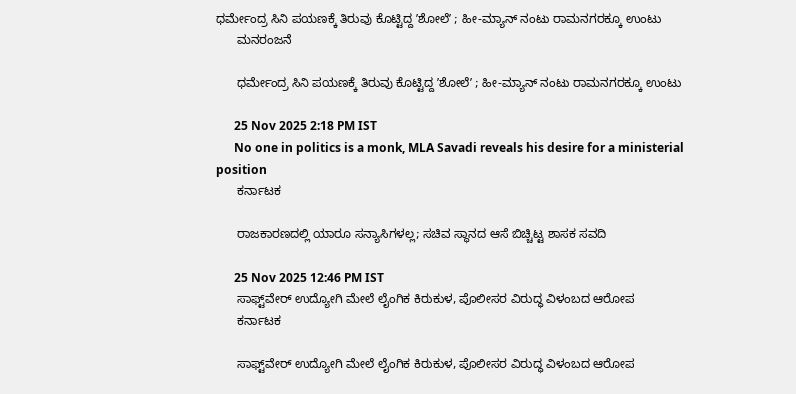ಧರ್ಮೇಂದ್ರ ಸಿನಿ ಪಯಣಕ್ಕೆ ತಿರುವು ಕೊಟ್ಟಿದ್ದ ʼಶೋಲೆʼ ; ಹೀ-ಮ್ಯಾನ್‌ ನಂಟು ರಾಮನಗರಕ್ಕೂ ಉಂಟು
      ಮನರಂಜನೆ

      ಧರ್ಮೇಂದ್ರ ಸಿನಿ ಪಯಣಕ್ಕೆ ತಿರುವು ಕೊಟ್ಟಿದ್ದ ʼಶೋಲೆʼ ; ಹೀ-ಮ್ಯಾನ್‌ ನಂಟು ರಾಮನಗರಕ್ಕೂ ಉಂಟು

      25 Nov 2025 2:18 PM IST
      No one in politics is a monk, MLA Savadi reveals his desire for a ministerial position
      ಕರ್ನಾಟಕ

      ರಾಜಕಾರಣದಲ್ಲಿ ಯಾರೂ ಸನ್ಯಾಸಿಗಳಲ್ಲ; ಸಚಿವ ಸ್ಥಾನದ ಆಸೆ ಬಿಚ್ಚಿಟ್ಟ ಶಾಸಕ ಸವದಿ

      25 Nov 2025 12:46 PM IST
      ಸಾಫ್ಟ್‌ವೇರ್ ಉದ್ಯೋಗಿ ಮೇಲೆ ಲೈಂಗಿಕ ಕಿರುಕುಳ, ಪೊಲೀಸರ ವಿರುದ್ಧ ವಿಳಂಬದ ಆರೋಪ
      ಕರ್ನಾಟಕ

      ಸಾಫ್ಟ್‌ವೇರ್ ಉದ್ಯೋಗಿ ಮೇಲೆ ಲೈಂಗಿಕ ಕಿರುಕುಳ, ಪೊಲೀಸರ ವಿರುದ್ಧ ವಿಳಂಬದ ಆರೋಪ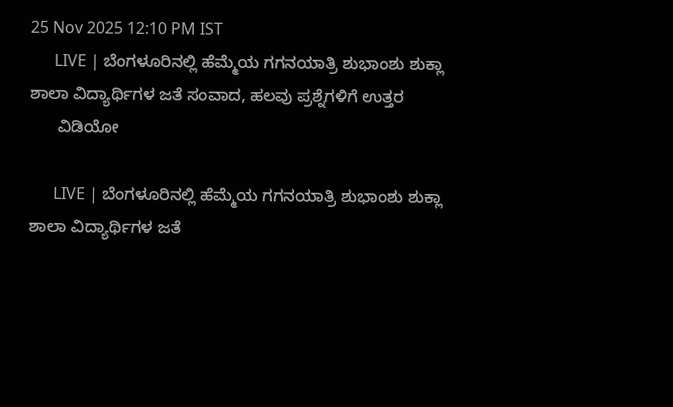25 Nov 2025 12:10 PM IST
      LIVE | ಬೆಂಗಳೂರಿನಲ್ಲಿ ಹೆಮ್ಮೆಯ ಗಗನಯಾತ್ರಿ ಶುಭಾಂಶು ಶುಕ್ಲಾ ಶಾಲಾ ವಿದ್ಯಾರ್ಥಿಗಳ ಜತೆ ಸಂವಾದ, ಹಲವು ಪ್ರಶ್ನೆಗಳಿಗೆ ಉತ್ತರ
      ವಿಡಿಯೋ

      LIVE | ಬೆಂಗಳೂರಿನಲ್ಲಿ ಹೆಮ್ಮೆಯ ಗಗನಯಾತ್ರಿ ಶುಭಾಂಶು ಶುಕ್ಲಾ ಶಾಲಾ ವಿದ್ಯಾರ್ಥಿಗಳ ಜತೆ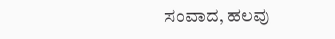ಸಂವಾದ, ಹಲವು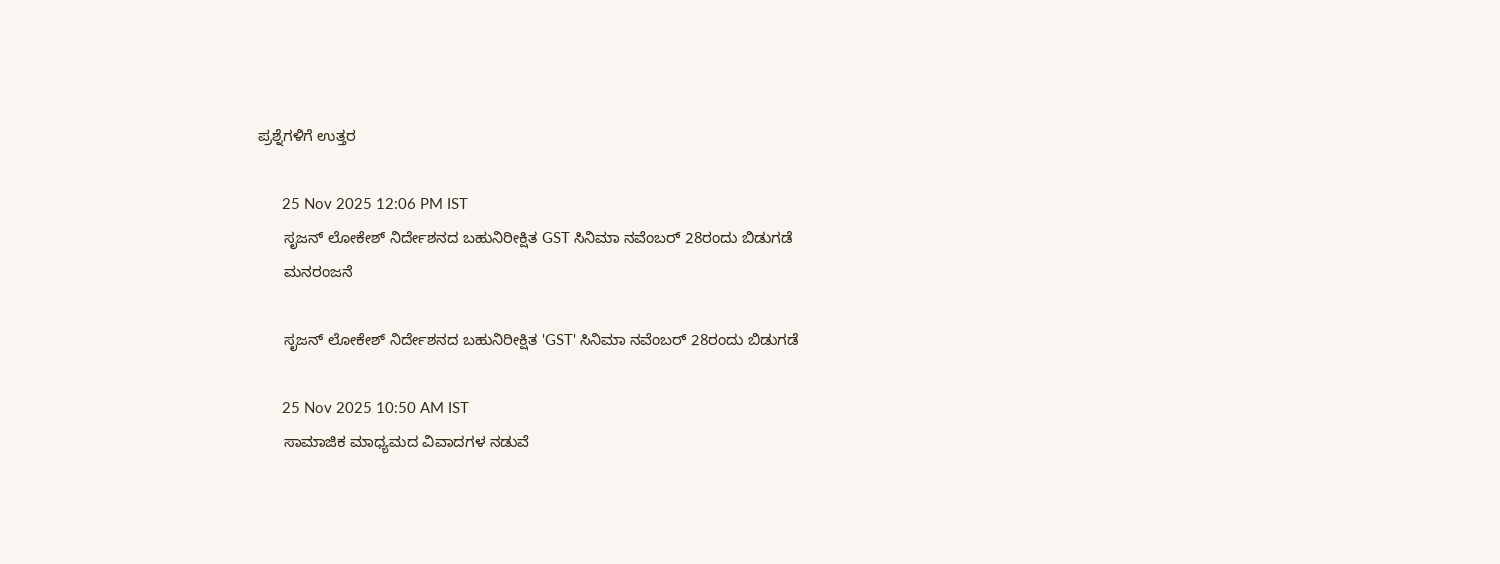ಪ್ರಶ್ನೆಗಳಿಗೆ ಉತ್ತರ

      25 Nov 2025 12:06 PM IST
      ಸೃಜನ್ ಲೋಕೇಶ್ ನಿರ್ದೇಶನದ ಬಹುನಿರೀಕ್ಷಿತ GST ಸಿನಿಮಾ ನವೆಂಬರ್ 28ರಂದು ಬಿಡುಗಡೆ
      ಮನರಂಜನೆ

      ಸೃಜನ್ ಲೋಕೇಶ್ ನಿರ್ದೇಶನದ ಬಹುನಿರೀಕ್ಷಿತ 'GST' ಸಿನಿಮಾ ನವೆಂಬರ್ 28ರಂದು ಬಿಡುಗಡೆ

      25 Nov 2025 10:50 AM IST
      ಸಾಮಾಜಿಕ ಮಾಧ್ಯಮದ ವಿವಾದಗಳ ನಡುವೆ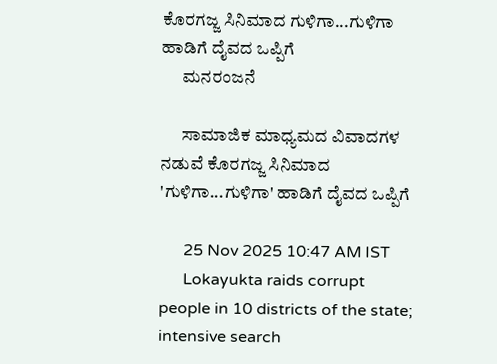ಕೊರಗಜ್ಜ ಸಿನಿಮಾದ ಗುಳಿಗಾ...ಗುಳಿಗಾ ಹಾಡಿಗೆ ದೈವದ ಒಪ್ಪಿಗೆ
      ಮನರಂಜನೆ

      ಸಾಮಾಜಿಕ ಮಾಧ್ಯಮದ ವಿವಾದಗಳ ನಡುವೆ ಕೊರಗಜ್ಜ ಸಿನಿಮಾದ 'ಗುಳಿಗಾ...ಗುಳಿಗಾ' ಹಾಡಿಗೆ ದೈವದ ಒಪ್ಪಿಗೆ

      25 Nov 2025 10:47 AM IST
      Lokayukta raids corrupt people in 10 districts of the state; intensive search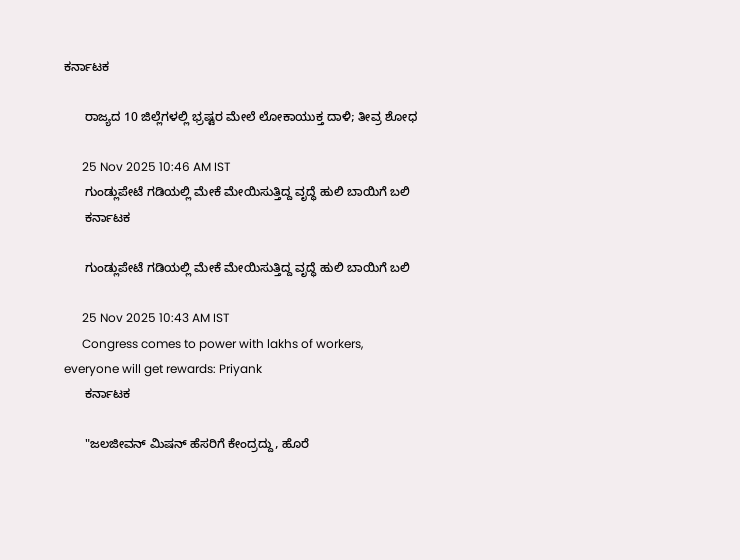ಕರ್ನಾಟಕ

      ರಾಜ್ಯದ 10 ಜಿಲ್ಲೆಗಳಲ್ಲಿ ಭ್ರಷ್ಟರ ಮೇಲೆ ಲೋಕಾಯುಕ್ತ ದಾಳಿ; ತೀವ್ರ ಶೋಧ

      25 Nov 2025 10:46 AM IST
      ಗುಂಡ್ಲುಪೇಟೆ ಗಡಿಯಲ್ಲಿ ಮೇಕೆ ಮೇಯಿಸುತ್ತಿದ್ದ ವೃದ್ಧೆ ಹುಲಿ ಬಾಯಿಗೆ ಬಲಿ
      ಕರ್ನಾಟಕ

      ಗುಂಡ್ಲುಪೇಟೆ ಗಡಿಯಲ್ಲಿ ಮೇಕೆ ಮೇಯಿಸುತ್ತಿದ್ದ ವೃದ್ಧೆ ಹುಲಿ ಬಾಯಿಗೆ ಬಲಿ

      25 Nov 2025 10:43 AM IST
      Congress comes to power with lakhs of workers, everyone will get rewards: Priyank
      ಕರ್ನಾಟಕ

      "ಜಲಜೀವನ್ ಮಿಷನ್ ಹೆಸರಿಗೆ ಕೇಂದ್ರದ್ದು, ಹೊರೆ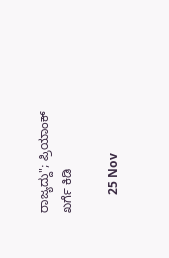ರಾಜ್ಯದ್ದು"; ಪ್ರಿಯಾಂಕ್ ಖರ್ಗೆ ಕಿಡಿ

      25 Nov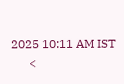2025 10:11 AM IST
      <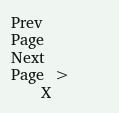Prev Page Next Page  >
      X